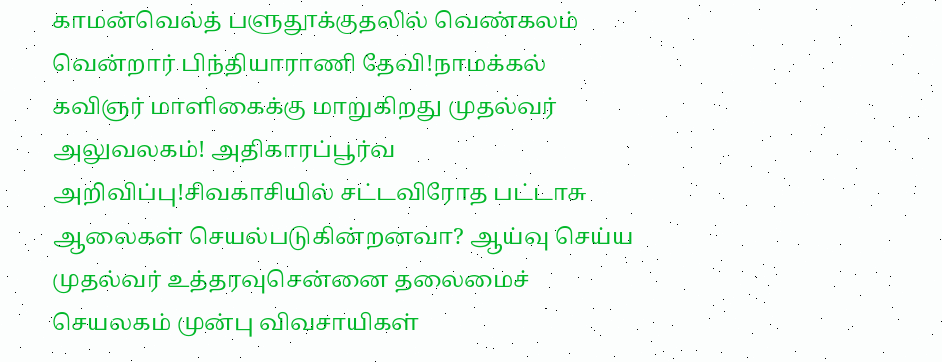காமன்வெல்த் பளுதூக்குதலில் வெண்கலம் வென்றார் பிந்தியாராணி தேவி!நாமக்கல் கவிஞர் மாளிகைக்கு மாறுகிறது முதல்வர் அலுவலகம்! அதிகாரப்பூர்வ அறிவிப்பு!சிவகாசியில் சட்டவிரோத பட்டாசு ஆலைகள் செயல்படுகின்றனவா? ஆய்வு செய்ய முதல்வர் உத்தரவுசென்னை தலைமைச் செயலகம் முன்பு விவசாயிகள்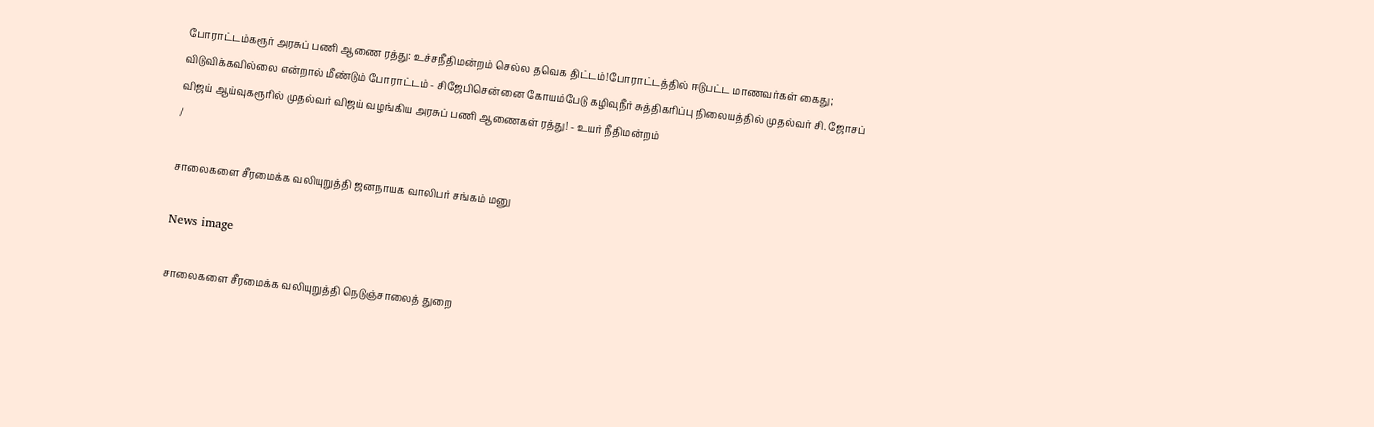போராட்டம்கரூர் அரசுப் பணி ஆணை ரத்து: உச்சநீதிமன்றம் செல்ல தவெக திட்டம்!போராட்டத்தில் ஈடுபட்ட மாணவர்கள் கைது; விடுவிக்கவில்லை என்றால் மீண்டும் போராட்டம் - சிஜேபிசென்னை கோயம்பேடு கழிவுநீர் சுத்திகரிப்பு நிலையத்தில் முதல்வர் சி. ஜோசப் விஜய் ஆய்வுகரூரில் முதல்வர் விஜய் வழங்கிய அரசுப் பணி ஆணைகள் ரத்து! - உயர் நீதிமன்றம்
/

சாலைகளை சீரமைக்க வலியுறுத்தி ஜனநாயக வாலிபர் சங்கம் மனு

News image

சாலைகளை சீரமைக்க வலியுறுத்தி நெடுஞ்சாலைத் துறை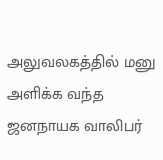அலுவலகத்தில் மனு அளிக்க வந்த ஜனநாயக வாலிபர்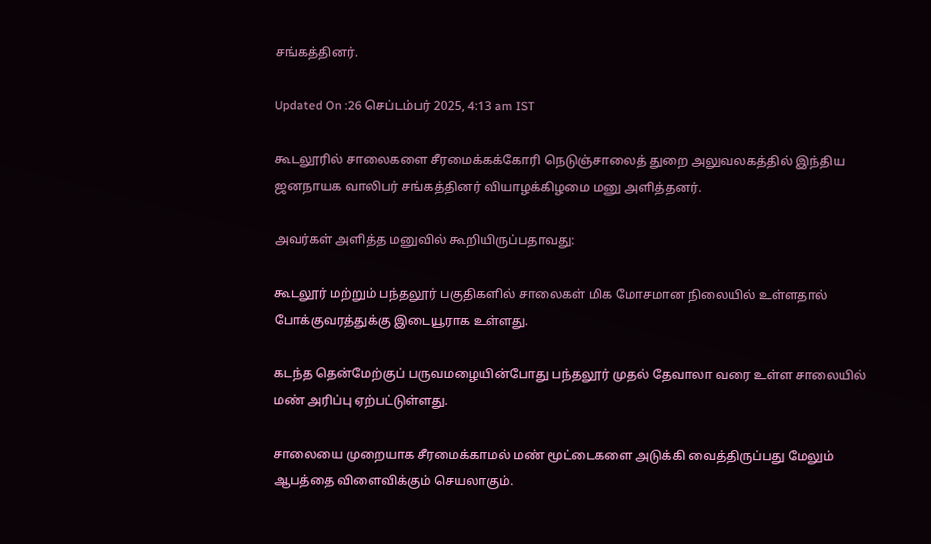சங்கத்தினர்.

Updated On :26 செப்டம்பர் 2025, 4:13 am IST

கூடலூரில் சாலைகளை சீரமைக்கக்கோரி நெடுஞ்சாலைத் துறை அலுவலகத்தில் இந்திய ஜனநாயக வாலிபர் சங்கத்தினர் வியாழக்கிழமை மனு அளித்தனர்.

அவர்கள் அளித்த மனுவில் கூறியிருப்பதாவது:

கூடலூர் மற்றும் பந்தலூர் பகுதிகளில் சாலைகள் மிக மோசமான நிலையில் உள்ளதால் போக்குவரத்துக்கு இடையூராக உள்ளது.

கடந்த தென்மேற்குப் பருவமழையின்போது பந்தலூர் முதல் தேவாலா வரை உள்ள சாலையில் மண் அரிப்பு ஏற்பட்டுள்ளது.

சாலையை முறையாக சீரமைக்காமல் மண் மூட்டைகளை அடுக்கி வைத்திருப்பது மேலும் ஆபத்தை விளைவிக்கும் செயலாகும்.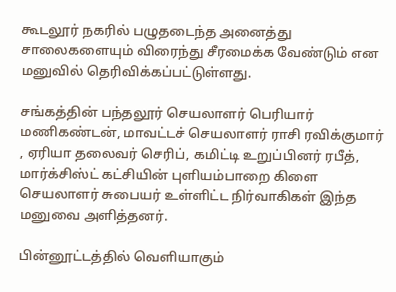கூடலூர் நகரில் பழுதடைந்த அனைத்து சாலைகளையும் விரைந்து சீரமைக்க வேண்டும் என மனுவில் தெரிவிக்கப்பட்டுள்ளது.

சங்கத்தின் பந்தலூர் செயலாளர் பெரியார் மணிகண்டன், மாவட்டச் செயலாளர் ராசி ரவிக்குமார் , ஏரியா தலைவர் செரிப், கமிட்டி உறுப்பினர் ரபீத், மார்க்சிஸ்ட் கட்சியின் புளியம்பாறை கிளை செயலாளர் சுபையர் உள்ளிட்ட நிர்வாகிகள் இந்த மனுவை அளித்தனர்.

பின்னூட்டத்தில் வெளியாகும்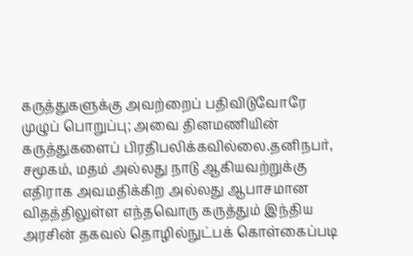கருத்துகளுக்கு அவற்றைப் பதிவிடுவோரே முழுப் பொறுப்பு; அவை தினமணியின் கருத்துகளைப் பிரதிபலிக்கவில்லை.தனிநபர், சமூகம், மதம் அல்லது நாடு ஆகியவற்றுக்கு எதிராக அவமதிக்கிற அல்லது ஆபாசமான விதத்திலுள்ள எந்தவொரு கருத்தும் இந்திய அரசின் தகவல் தொழில்நுட்பக் கொள்கைப்படி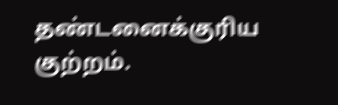தண்டனைக்குரிய குற்றம்.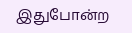இதுபோன்ற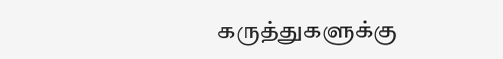கருத்துகளுக்கு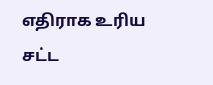எதிராக உரிய சட்ட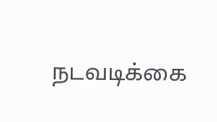நடவடிக்கை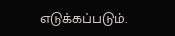எடுக்கப்படும்.